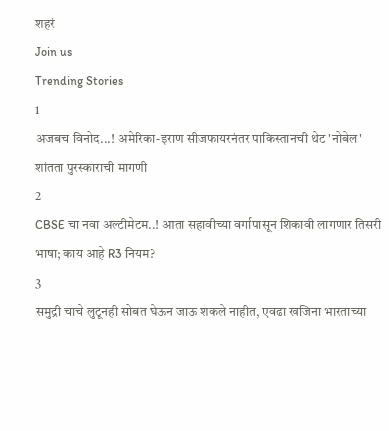शहरं
Join us
Trending Stories
1
अजबच विनोद...! अमेरिका-इराण सीजफायरनंतर पाकिस्तानची थेट 'नोबेल' शांतता पुरस्काराची मागणी
2
CBSE चा नवा अल्टीमेटम..! आता सहावीच्या वर्गापासून शिकावी लागणार तिसरी भाषा; काय आहे R3 नियम?
3
समुद्री चाचे लुटूनही सोबत घेऊन जाऊ शकले नाहीत, एवढा खजिना भारताच्या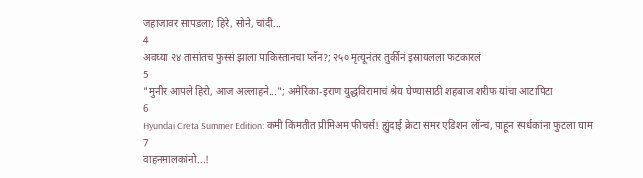जहाजावर सापडला; हिरे, सोने, चांदी...
4
अवघ्या २४ तासांतच फुस्सं झाला पाकिस्तानचा प्लॅन?; २५० मृत्यूनंतर तुर्कीनं इस्रायलला फटकारलं
5
"मुनीर आपले हिरो, आज अल्लाहने..."; अमेरिका-इराण युद्धविरामाचं श्रेय घेण्यासाठी शहबाज शरीफ यांचा आटापिटा
6
Hyundai Creta Summer Edition: कमी किंमतीत प्रीमिअम फीचर्स! ह्युंदाई क्रेटा समर एडिशन लॉन्च, पाहून स्पर्धकांना फुटला घाम
7
वाहनमालकांनो...!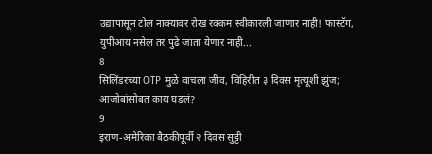उद्यापासून टोल नाक्यावर रोख रक्कम स्वीकारली जाणार नाही! फास्टॅग, युपीआय नसेल तर पुढे जाता येणार नाही...
8
सिलिंडरच्या OTP मुळे वाचला जीव, विहिरीत ३ दिवस मृत्यूशी झुंज; आजोबांसोबत काय घडलं?
9
इराण-अमेरिका बैठकीपूर्वी २ दिवस सुट्टी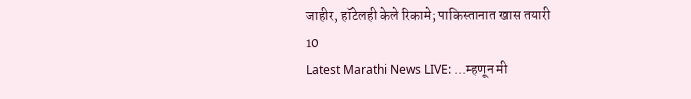जाहीर, हॉटेलही केले रिकामे; पाकिस्तानात खास तयारी
10
Latest Marathi News LIVE: ...म्हणून मी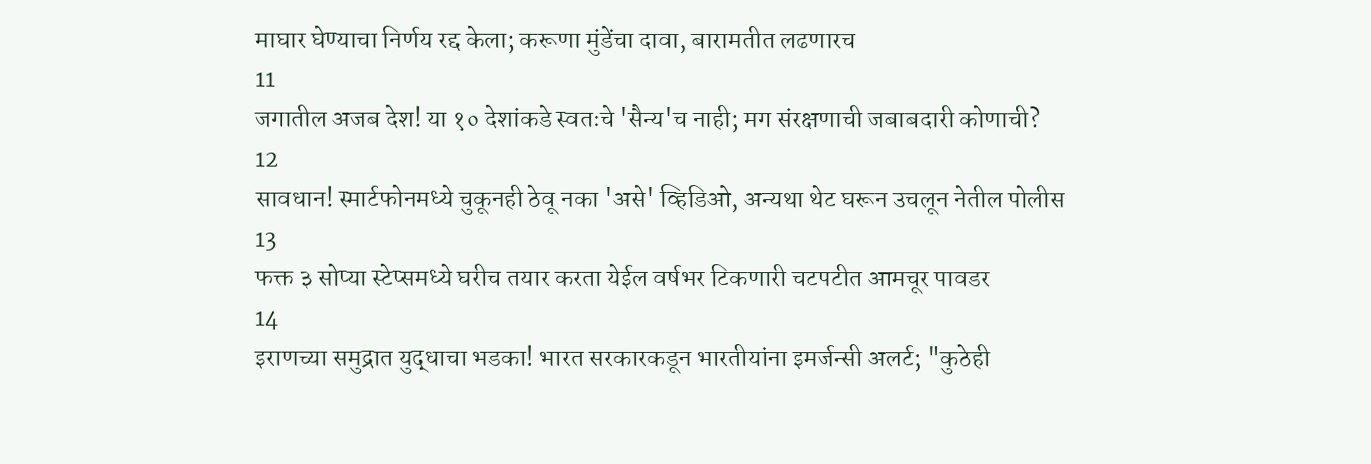माघार घेण्याचा निर्णय रद्द केला; करूणा मुंडेंचा दावा, बारामतीत लढणारच
11
जगातील अजब देश! या १० देशांकडे स्वतःचे 'सैन्य'च नाही; मग संरक्षणाची जबाबदारी कोणाची?
12
सावधान! स्मार्टफोनमध्ये चुकूनही ठेवू नका 'असे' व्हिडिओ, अन्यथा थेट घरून उचलून नेतील पोलीस
13
फक्त ३ सोप्या स्टेप्समध्ये घरीच तयार करता येईल वर्षभर टिकणारी चटपटीत आमचूर पावडर
14
इराणच्या समुद्रात युद्धाचा भडका! भारत सरकारकडून भारतीयांना इमर्जन्सी अलर्ट; "कुठेही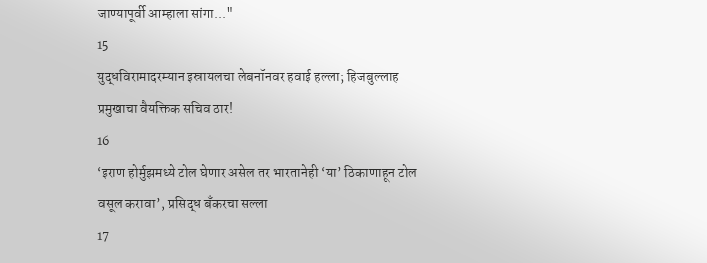जाण्यापूर्वी आम्हाला सांगा..."
15
युद्धविरामादरम्यान इस्रायलचा लेबनॉनवर हवाई हल्ला; हिजबुल्लाह प्रमुखाचा वैयक्तिक सचिव ठार!
16
‘इराण होर्मुझमध्ये टोल घेणार असेल तर भारतानेही ‘या’ ठिकाणाहून टोल वसूल करावा’, प्रसिद्ध बँकरचा सल्ला
17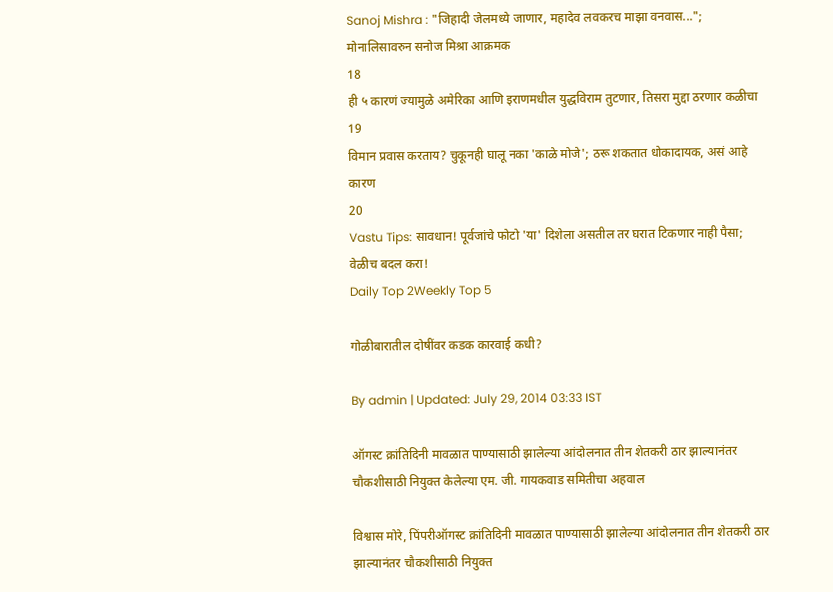Sanoj Mishra : "जिहादी जेलमध्ये जाणार, महादेव लवकरच माझा वनवास..."; मोनालिसावरुन सनोज मिश्रा आक्रमक
18
ही ५ कारणं ज्यामुळे अमेरिका आणि इराणमधील युद्धविराम तुटणार, तिसरा मुद्दा ठरणार कळीचा
19
विमान प्रवास करताय? चुकूनही घालू नका 'काळे मोजे'; ठरू शकतात धोकादायक, असं आहे कारण
20
Vastu Tips: सावधान! पूर्वजांचे फोटो 'या' दिशेला असतील तर घरात टिकणार नाही पैसा; वेळीच बदल करा!
Daily Top 2Weekly Top 5

गोळीबारातील दोषींवर कडक कारवाई कधी?

By admin | Updated: July 29, 2014 03:33 IST

ऑगस्ट क्रांतिदिनी मावळात पाण्यासाठी झालेल्या आंदोलनात तीन शेतकरी ठार झाल्यानंतर चौकशीसाठी नियुक्त केलेल्या एम. जी. गायकवाड समितीचा अहवाल

विश्वास मोरे, पिंपरीऑगस्ट क्रांतिदिनी मावळात पाण्यासाठी झालेल्या आंदोलनात तीन शेतकरी ठार झाल्यानंतर चौकशीसाठी नियुक्त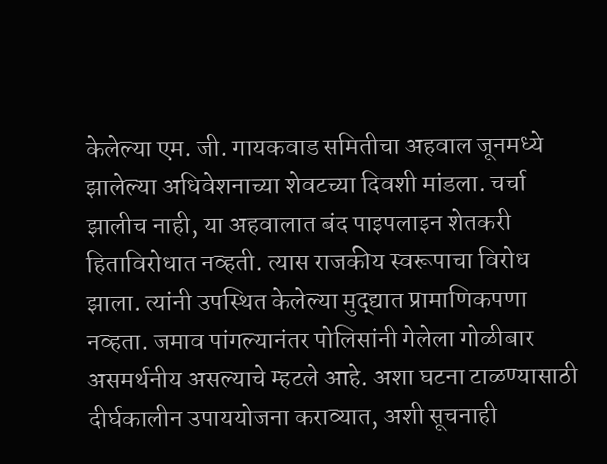केलेल्या एम. जी. गायकवाड समितीचा अहवाल जूनमध्ये झालेल्या अधिवेशनाच्या शेवटच्या दिवशी मांडला. चर्चा झालीच नाही, या अहवालात बंद पाइपलाइन शेतकरी हिताविरोधात नव्हती. त्यास राजकीय स्वरूपाचा विरोध झाला. त्यांनी उपस्थित केलेल्या मुद्द्यात प्रामाणिकपणा नव्हता. जमाव पांगल्यानंतर पोलिसांनी गेलेला गोळीबार असमर्थनीय असल्याचे म्हटले आहे. अशा घटना टाळण्यासाठी दीर्घकालीन उपाययोजना कराव्यात, अशी सूचनाही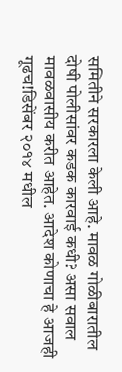समितीने सरकारला केली आहे. मावळ गोळीबारातील दोषी पोलीसांवर कडक कारवाई कधी? असा सवाल मावळवासीय करीत आहेत. आदेश कोणाचा हे आजही गूढच!डिसेंबर २०१४ मधील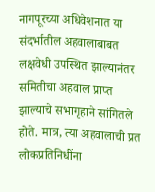नागपूरच्या अधिवेशनात या संदर्भातील अहवालाबाबत लक्षवेधी उपस्थित झाल्यानंतर समितीचा अहवाल प्राप्त झाल्याचे सभागृहाने सांगितले होते. मात्र, त्या अहवालाची प्रत लोकप्रतिनिधींना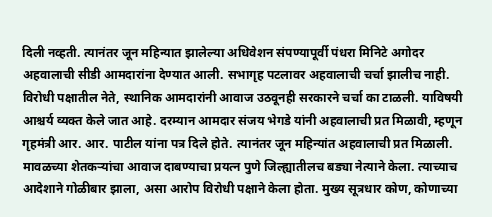दिली नव्हती. त्यानंतर जून महिन्यात झालेल्या अधिवेशन संपण्यापूर्वी पंधरा मिनिटे अगोदर अहवालाची सीडी आमदारांना देण्यात आली. सभागृह पटलावर अहवालाची चर्चा झालीच नाही. विरोधी पक्षातील नेते, स्थानिक आमदारांनी आवाज उठवूनही सरकारने चर्चा का टाळली. याविषयी आश्चर्य व्यक्त केले जात आहे. दरम्यान आमदार संजय भेगडे यांनी अहवालाची प्रत मिळावी, म्हणून गृहमंत्री आर. आर. पाटील यांना पत्र दिले होते. त्यानंतर जून महिन्यांत अहवालाची प्रत मिळाली. मावळच्या शेतकऱ्यांचा आवाज दाबण्याचा प्रयत्न पुणे जिल्ह्यातीलच बड्या नेत्याने केला. त्याच्याच आदेशाने गोळीबार झाला, असा आरोप विरोधी पक्षाने केला होता. मुख्य सूत्रधार कोण, कोणाच्या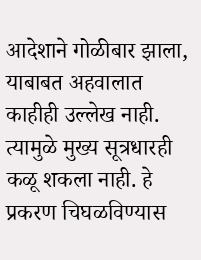आदेशाने गोळीबार झाला, याबाबत अहवालात काहीही उल्लेख नाही. त्यामुळे मुख्य सूत्रधारही कळू शकला नाही. हे प्रकरण चिघळविण्यास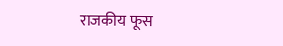राजकीय फूस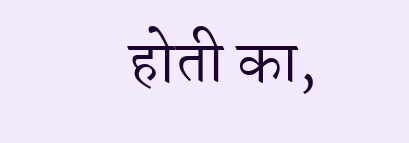होती का,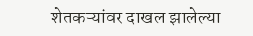शेतकऱ्यांवर दाखल झालेल्या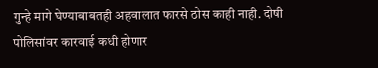गुन्हे मागे घेण्याबाबतही अहवालात फारसे ठोस काही नाही. दोषी पोलिसांवर कारवाई कधी होणार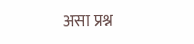असा प्रश्न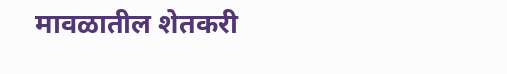मावळातील शेतकरी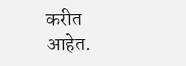करीत आहेत.